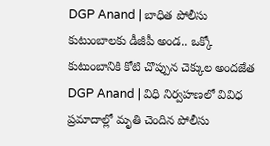DGP Anand | బాధిత పోలీసు కుటుంబాలకు డీజీపీ అండ.. ఒక్కో కుటుంబానికి కోటి చొప్పున చెక్కుల అందజేత
DGP Anand | విధి నిర్వహణలో వివిధ ప్రమాదాల్లో మృతి చెందిన పోలీసు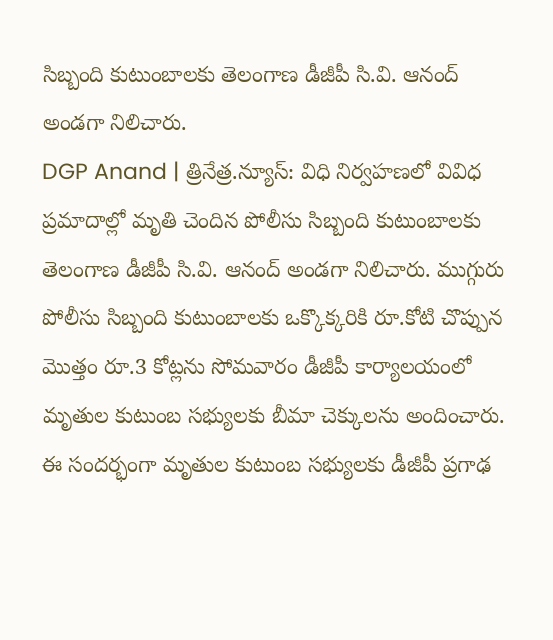సిబ్బంది కుటుంబాలకు తెలంగాణ డీజీపీ సి.వి. ఆనంద్ అండగా నిలిచారు.
DGP Anand | త్రినేత్ర.న్యూస్: విధి నిర్వహణలో వివిధ ప్రమాదాల్లో మృతి చెందిన పోలీసు సిబ్బంది కుటుంబాలకు తెలంగాణ డీజీపీ సి.వి. ఆనంద్ అండగా నిలిచారు. ముగ్గురు పోలీసు సిబ్బంది కుటుంబాలకు ఒక్కొక్కరికి రూ.కోటి చొప్పున మొత్తం రూ.3 కోట్లను సోమవారం డీజీపీ కార్యాలయంలో మృతుల కుటుంబ సభ్యులకు బీమా చెక్కులను అందించారు. ఈ సందర్భంగా మృతుల కుటుంబ సభ్యులకు డీజీపీ ప్రగాఢ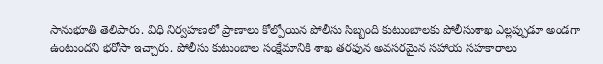సానుభూతి తెలిపారు. విధి నిర్వహణలో ప్రాణాలు కోల్పోయిన పోలీసు సిబ్బంది కుటుంబాలకు పోలీసుశాఖ ఎల్లప్పుడూ అండగా ఉంటుందని భరోసా ఇచ్చారు. పోలీసు కుటుంబాల సంక్షేమానికి శాఖ తరఫున అవసరమైన సహాయ సహకారాలు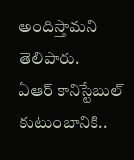అందిస్తామని తెలిపారు.
ఏఆర్ కానిస్టేబుల్ కుటుంబానికి..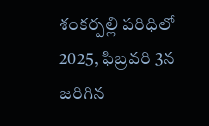శంకర్పల్లి పరిధిలో 2025, ఫిబ్రవరి 3న జరిగిన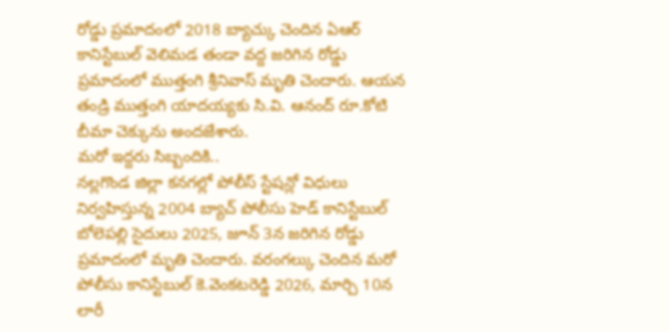రోడ్డు ప్రమాదంలో 2018 బ్యాచ్కు చెందిన ఏఆర్ కానిస్టేబుల్ వెలిమడ తండా వద్ద జరిగిన రోడ్డు ప్రమాదంలో ముత్తంగి శ్రీనివాస్ మృతి చెందారు. ఆయన తండ్రి ముత్తంగి యాదయ్యకు సి.వి. ఆనంద్ రూ.కోటి బీమా చెక్కును అందజేశారు.
మరో ఇద్దరు సిబ్బందికి..
నల్లగొండ జిల్లా కనగల్లో పోలీస్ స్టేషన్లో విధులు నిర్వహిస్తున్న 2004 బ్యాచ్ పోలీసు హెడ్ కానిస్టేబుల్ బోలెపల్లి సైదులు 2025, జూన్ 3న జరిగిన రోడ్డు ప్రమాదంలో మృతి చెందారు. వరంగల్కు చెందిన మరో పోలీసు కానిస్టేబుల్ కె.వెంకటరెడ్డి 2026, మార్చి 10న లారీ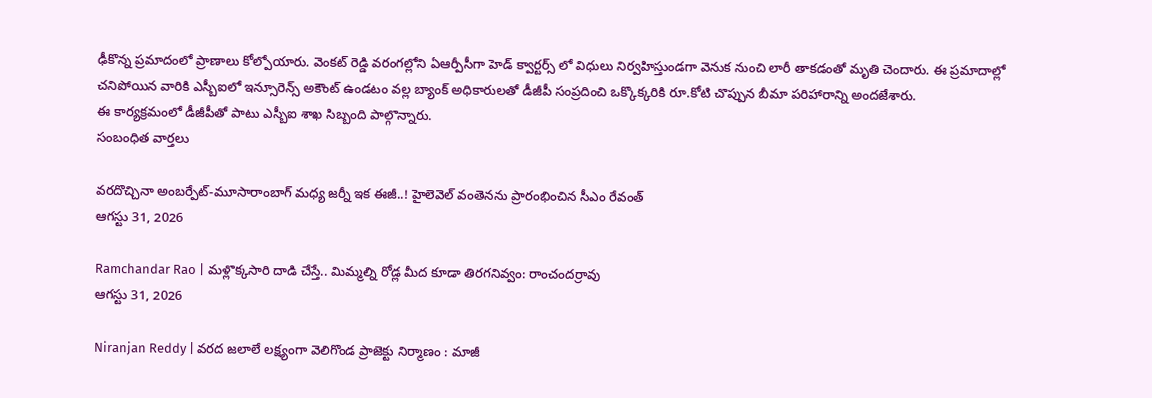ఢీకొన్న ప్రమాదంలో ప్రాణాలు కోల్పోయారు. వెంకట్ రెడ్డి వరంగల్లోని ఏఆర్పీసీగా హెడ్ క్వార్టర్స్ లో విధులు నిర్వహిస్తుండగా వెనుక నుంచి లారీ తాకడంతో మృతి చెందారు. ఈ ప్రమాదాల్లో చనిపోయిన వారికి ఎస్బీఐలో ఇన్సూరెన్స్ అకౌంట్ ఉండటం వల్ల బ్యాంక్ అధికారులతో డీజీపీ సంప్రదించి ఒక్కొక్కరికి రూ.కోటి చొప్పున బీమా పరిహారాన్ని అందజేశారు.
ఈ కార్యక్రమంలో డీజీపీతో పాటు ఎస్బీఐ శాఖ సిబ్బంది పాల్గొన్నారు.
సంబంధిత వార్తలు

వరదొచ్చినా అంబర్పేట్-మూసారాంబాగ్ మధ్య జర్నీ ఇక ఈజీ..! హైలెవెల్ వంతెనను ప్రారంభించిన సీఎం రేవంత్
ఆగస్టు 31, 2026

Ramchandar Rao | మళ్లొక్కసారి దాడి చేస్తే.. మిమ్మల్ని రోడ్ల మీద కూడా తిరగనివ్వం: రాంచందర్రావు
ఆగస్టు 31, 2026

Niranjan Reddy | వరద జలాలే లక్ష్యంగా వెలిగొండ ప్రాజెక్టు నిర్మాణం : మాజీ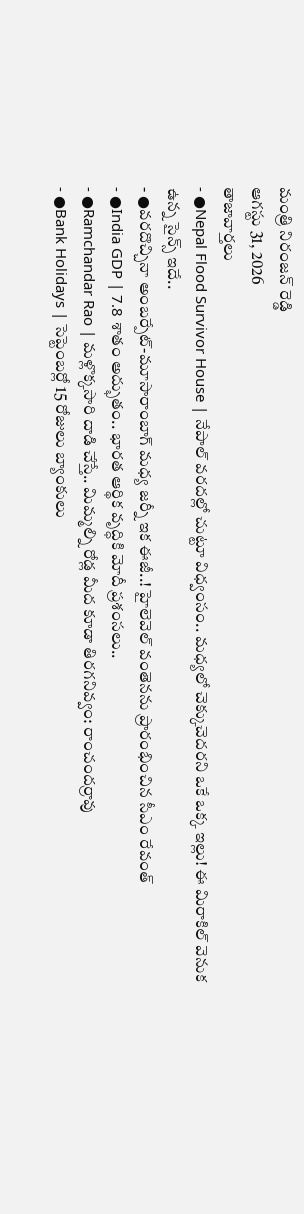మంత్రి నిరంజన్ రెడ్డి
ఆగస్టు 31, 2026
తాజావార్తలు
- ●Nepal Flood Survivor House | నేపాల్ వరదల్లో చుట్టూ విధ్వంసం.. మధ్యలో చెక్కుచెదరని ఒకే ఒక్క ఇల్లు! ఈ మిరాకిల్ వెనుక ఉన్న సైన్స్ ఇదే..
- ●వరదొచ్చినా అంబర్పేట్-మూసారాంబాగ్ మధ్య జర్నీ ఇక ఈజీ..! హైలెవెల్ వంతెనను ప్రారంభించిన సీఎం రేవంత్
- ●India GDP | 7.8 శాతం అద్భుతం.. భారత ఆర్థిక వృద్ధికి మోదీ ప్రశంసలు..
- ●Ramchandar Rao | మళ్లొక్కసారి దాడి చేస్తే.. మిమ్మల్ని రోడ్ల మీద కూడా తిరగనివ్వం: రాంచందర్రావు
- ●Bank Holidays | సెప్టెంబర్లో 15 రోజులు బ్యాంకులు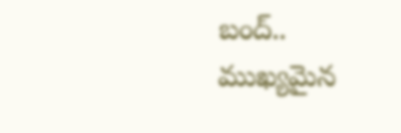బంద్.. ముఖ్యమైన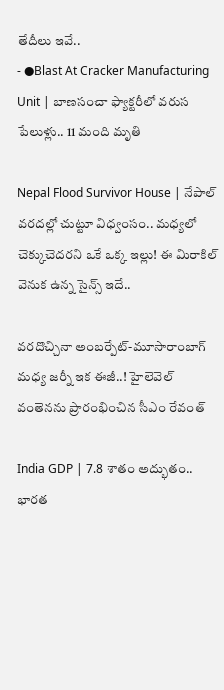తేదీలు ఇవే..
- ●Blast At Cracker Manufacturing Unit | బాణసంచా ఫ్యాక్టరీలో వరుస పేలుళ్లు.. 11 మంది మృతి

Nepal Flood Survivor House | నేపాల్ వరదల్లో చుట్టూ విధ్వంసం.. మధ్యలో చెక్కుచెదరని ఒకే ఒక్క ఇల్లు! ఈ మిరాకిల్ వెనుక ఉన్న సైన్స్ ఇదే..

వరదొచ్చినా అంబర్పేట్-మూసారాంబాగ్ మధ్య జర్నీ ఇక ఈజీ..! హైలెవెల్ వంతెనను ప్రారంభించిన సీఎం రేవంత్

India GDP | 7.8 శాతం అద్భుతం.. భారత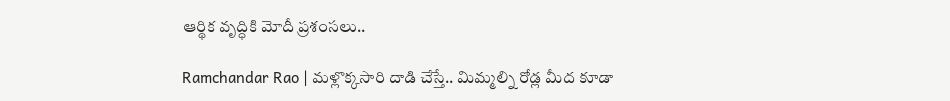ఆర్థిక వృద్ధికి మోదీ ప్రశంసలు..

Ramchandar Rao | మళ్లొక్కసారి దాడి చేస్తే.. మిమ్మల్ని రోడ్ల మీద కూడా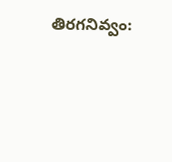తిరగనివ్వం: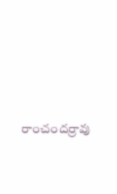రాంచందర్రావు